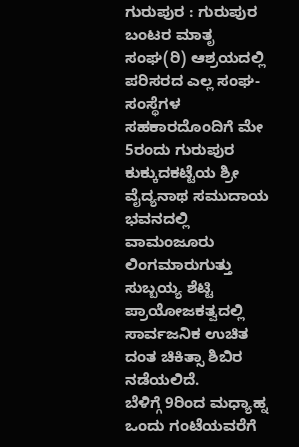ಗುರುಪುರ : ಗುರುಪುರ ಬಂಟರ ಮಾತೃ ಸಂಘ(ರಿ) ಆಶ್ರಯದಲ್ಲಿ ಪರಿಸರದ ಎಲ್ಲ ಸಂಘ-ಸಂಸ್ಥೆಗಳ ಸಹಕಾರದೊಂದಿಗೆ ಮೇ 5ರಂದು ಗುರುಪುರ ಕುಕ್ಕುದಕಟ್ಟೆಯ ಶ್ರೀ ವೈದ್ಯನಾಥ ಸಮುದಾಯ ಭವನದಲ್ಲಿ ವಾಮಂಜೂರು ಲಿಂಗಮಾರುಗುತ್ತು ಸುಬ್ಬಯ್ಯ ಶೆಟ್ಟಿ ಪ್ರಾಯೋಜಕತ್ವದಲ್ಲಿ ಸಾರ್ವಜನಿಕ ಉಚಿತ ದಂತ ಚಿಕಿತ್ಸಾ ಶಿಬಿರ ನಡೆಯಲಿದೆ.
ಬೆಳಿಗ್ಗೆ 9ರಿಂದ ಮಧ್ಯಾಹ್ನ ಒಂದು ಗಂಟೆಯವರೆಗೆ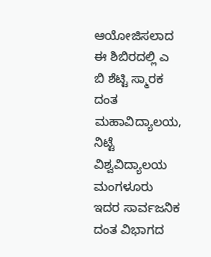ಆಯೋಜಿಸಲಾದ ಈ ಶಿಬಿರದಲ್ಲಿ ಎ ಬಿ ಶೆಟ್ಟಿ ಸ್ಮಾರಕ ದಂತ ಮಹಾವಿದ್ಯಾಲಯ, ನಿಟ್ಟೆ ವಿಶ್ವವಿದ್ಯಾಲಯ ಮಂಗಳೂರು ಇದರ ಸಾರ್ವಜನಿಕ ದಂತ ವಿಭಾಗದ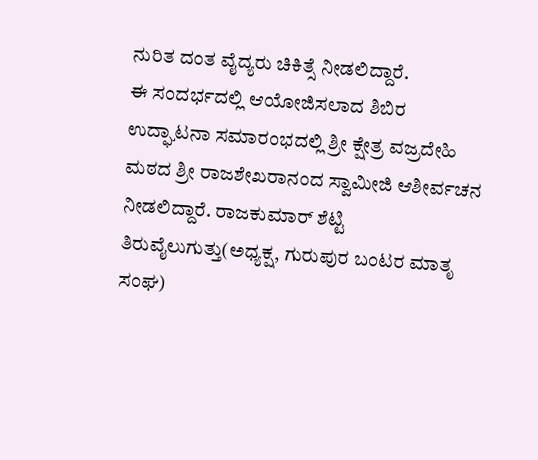ನುರಿತ ದಂತ ವೈದ್ಯರು ಚಿಕಿತ್ಸೆ ನೀಡಲಿದ್ದಾರೆ.
ಈ ಸಂದರ್ಭದಲ್ಲಿ ಆಯೋಜಿಸಲಾದ ಶಿಬಿರ ಉದ್ಘಾಟನಾ ಸಮಾರಂಭದಲ್ಲಿ ಶ್ರೀ ಕ್ಷೇತ್ರ ವಜ್ರದೇಹಿ ಮಠದ ಶ್ರೀ ರಾಜಶೇಖರಾನಂದ ಸ್ವಾಮೀಜಿ ಆಶೀರ್ವಚನ ನೀಡಲಿದ್ದಾರೆ. ರಾಜಕುಮಾರ್ ಶೆಟ್ಟಿ ತಿರುವೈಲುಗುತ್ತು(ಅಧ್ಯಕ್ಷ, ಗುರುಪುರ ಬಂಟರ ಮಾತೃ ಸಂಘ)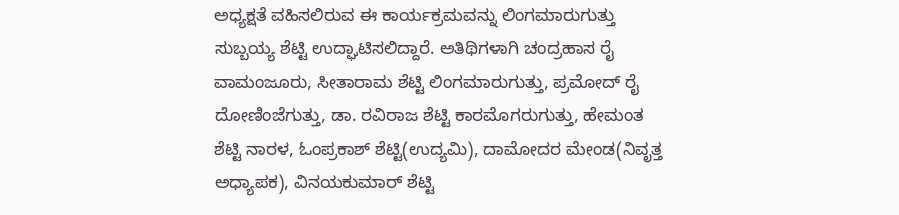ಅಧ್ಯಕ್ಷತೆ ವಹಿಸಲಿರುವ ಈ ಕಾರ್ಯಕ್ರಮವನ್ನು ಲಿಂಗಮಾರುಗುತ್ತು ಸುಬ್ಬಯ್ಯ ಶೆಟ್ಟಿ ಉದ್ಘಾಟಿಸಲಿದ್ದಾರೆ. ಅತಿಥಿಗಳಾಗಿ ಚಂದ್ರಹಾಸ ರೈ ವಾಮಂಜೂರು, ಸೀತಾರಾಮ ಶೆಟ್ಟಿ ಲಿಂಗಮಾರುಗುತ್ತು, ಪ್ರಮೋದ್ ರೈ ದೋಣಿಂಜೆಗುತ್ತು, ಡಾ. ರವಿರಾಜ ಶೆಟ್ಟಿ ಕಾರಮೊಗರುಗುತ್ತು, ಹೇಮಂತ ಶೆಟ್ಟಿ ನಾರಳ, ಓಂಪ್ರಕಾಶ್ ಶೆಟ್ಟಿ(ಉದ್ಯಮಿ), ದಾಮೋದರ ಮೇಂಡ(ನಿವೃತ್ತ ಅಧ್ಯಾಪಕ), ವಿನಯಕುಮಾರ್ ಶೆಟ್ಟಿ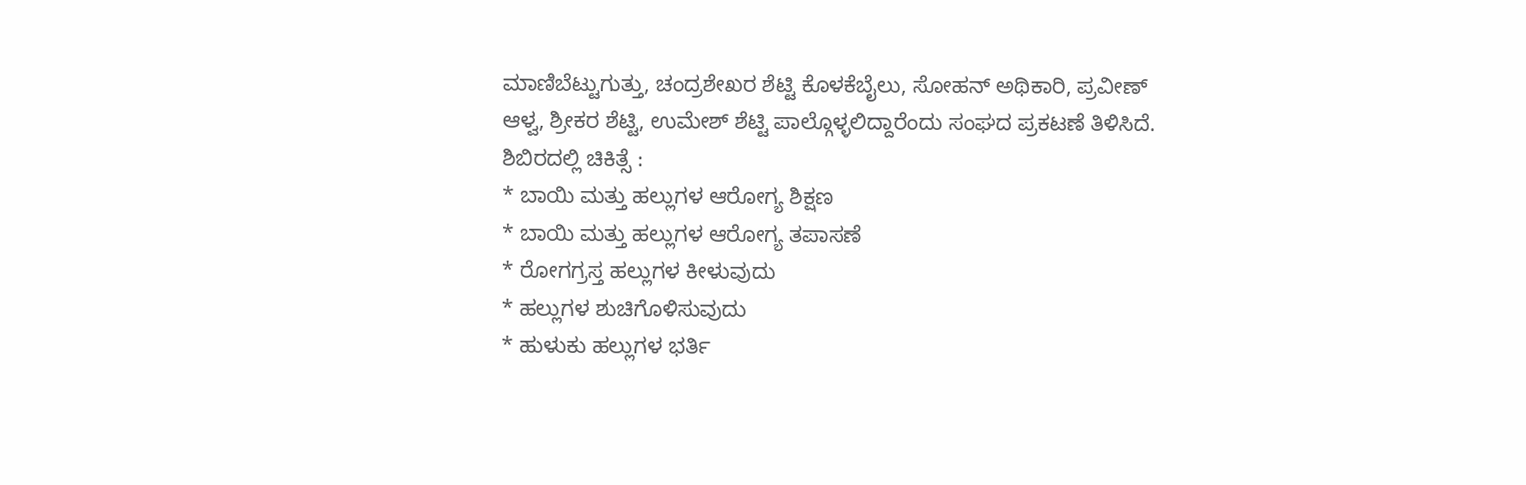ಮಾಣಿಬೆಟ್ಟುಗುತ್ತು, ಚಂದ್ರಶೇಖರ ಶೆಟ್ಟಿ ಕೊಳಕೆಬೈಲು, ಸೋಹನ್ ಅಥಿಕಾರಿ, ಪ್ರವೀಣ್ ಆಳ್ವ, ಶ್ರೀಕರ ಶೆಟ್ಟಿ, ಉಮೇಶ್ ಶೆಟ್ಟಿ ಪಾಲ್ಗೊಳ್ಳಲಿದ್ದಾರೆಂದು ಸಂಘದ ಪ್ರಕಟಣೆ ತಿಳಿಸಿದೆ.
ಶಿಬಿರದಲ್ಲಿ ಚಿಕಿತ್ಸೆ :
* ಬಾಯಿ ಮತ್ತು ಹಲ್ಲುಗಳ ಆರೋಗ್ಯ ಶಿಕ್ಷಣ
* ಬಾಯಿ ಮತ್ತು ಹಲ್ಲುಗಳ ಆರೋಗ್ಯ ತಪಾಸಣೆ
* ರೋಗಗ್ರಸ್ತ ಹಲ್ಲುಗಳ ಕೀಳುವುದು
* ಹಲ್ಲುಗಳ ಶುಚಿಗೊಳಿಸುವುದು
* ಹುಳುಕು ಹಲ್ಲುಗಳ ಭರ್ತಿ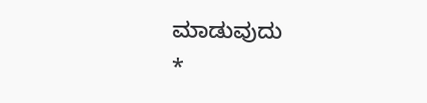ಮಾಡುವುದು
*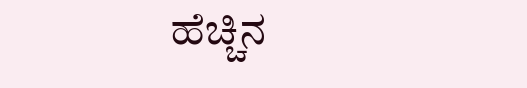ಹೆಚ್ಚಿನ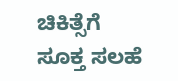ಚಿಕಿತ್ಸೆಗೆ ಸೂಕ್ತ ಸಲಹೆ